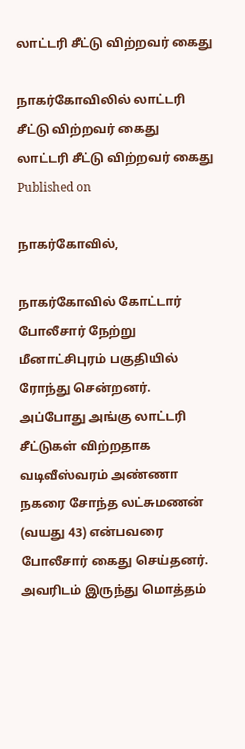லாட்டரி சீட்டு விற்றவர் கைது

நாகர்கோவிலில் லாட்டரி சீட்டு விற்றவர் கைது
லாட்டரி சீட்டு விற்றவர் கைது
Published on

நாகர்கோவில்,

நாகர்கோவில் கோட்டார் போலீசார் நேற்று மீனாட்சிபுரம் பகுதியில் ரோந்து சென்றனர். அப்போது அங்கு லாட்டரி சீட்டுகள் விற்றதாக வடிவீஸ்வரம் அண்ணா நகரை சோந்த லட்சுமணன் (வயது 43) என்பவரை போலீசார் கைது செய்தனர். அவரிடம் இருந்து மொத்தம்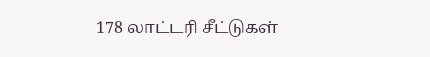178 லாட்டரி சீட்டுகள்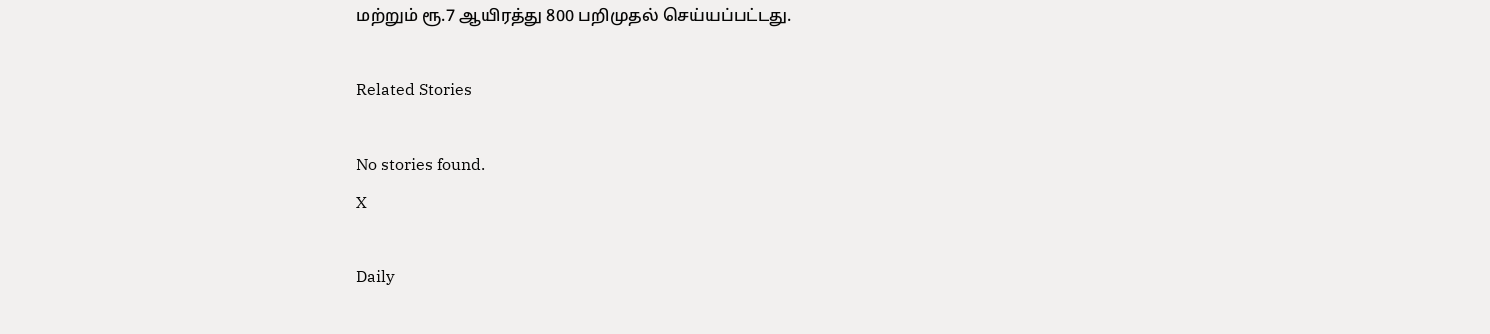மற்றும் ரூ.7 ஆயிரத்து 800 பறிமுதல் செய்யப்பட்டது.

Related Stories

No stories found.
X

Daily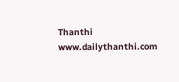Thanthi
www.dailythanthi.com